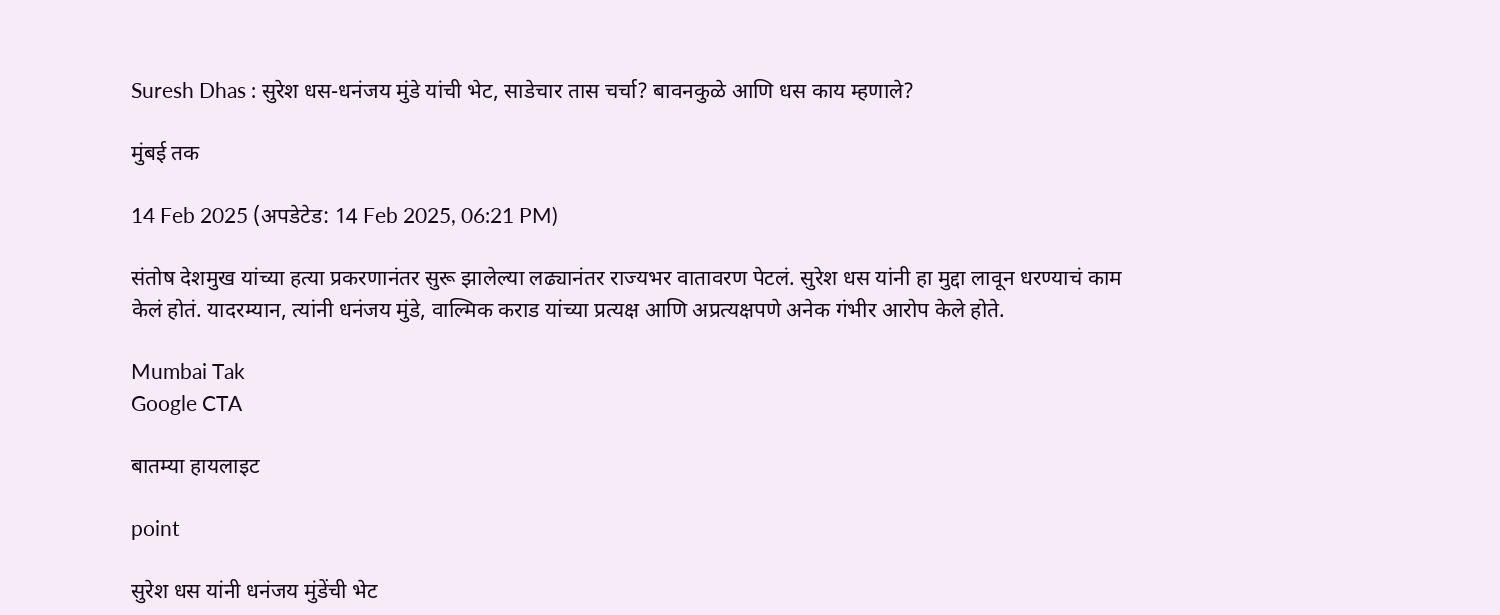Suresh Dhas : सुरेश धस-धनंजय मुंडे यांची भेट, साडेचार तास चर्चा? बावनकुळे आणि धस काय म्हणाले?

मुंबई तक

14 Feb 2025 (अपडेटेड: 14 Feb 2025, 06:21 PM)

संतोष देशमुख यांच्या हत्या प्रकरणानंतर सुरू झालेल्या लढ्यानंतर राज्यभर वातावरण पेटलं. सुरेश धस यांनी हा मुद्दा लावून धरण्याचं काम केलं होतं. यादरम्यान, त्यांनी धनंजय मुंडे, वाल्मिक कराड यांच्या प्रत्यक्ष आणि अप्रत्यक्षपणे अनेक गंभीर आरोप केले होते.

Mumbai Tak
Google CTA

बातम्या हायलाइट

point

सुरेश धस यांनी धनंजय मुंडेंची भेट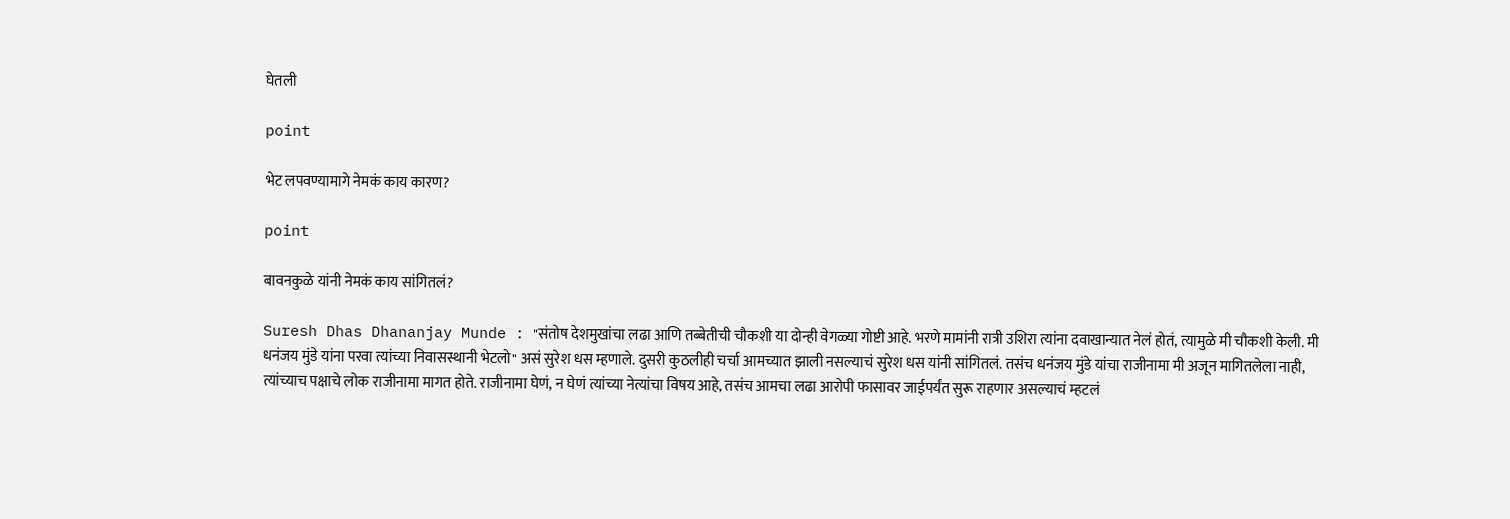घेतली

point

भेट लपवण्यामागे नेमकं काय कारण?

point

बावनकुळे यांनी नेमकं काय सांगितलं?

Suresh Dhas Dhananjay Munde : "संतोष देशमुखांचा लढा आणि तब्बेतीची चौकशी या दोन्ही वेगळ्या गोष्टी आहे. भरणे मामांनी रात्री उशिरा त्यांना दवाखान्यात नेलं होतं, त्यामुळे मी चौकशी केली. मी धनंजय मुंडे यांना परवा त्यांच्या निवासस्थानी भेटलो" असं सुरेश धस म्हणाले. दुसरी कुठलीही चर्चा आमच्यात झाली नसल्याचं सुरेश धस यांनी सांगितलं. तसंच धनंजय मुंडे यांचा राजीनामा मी अजून मागितलेला नाही, त्यांच्याच पक्षाचे लोक राजीनामा मागत होते. राजीनामा घेणं, न घेणं त्यांच्या नेत्यांचा विषय आहे, तसंच आमचा लढा आरोपी फासावर जाईपर्यंत सुरू राहणार असल्याचं म्हटलं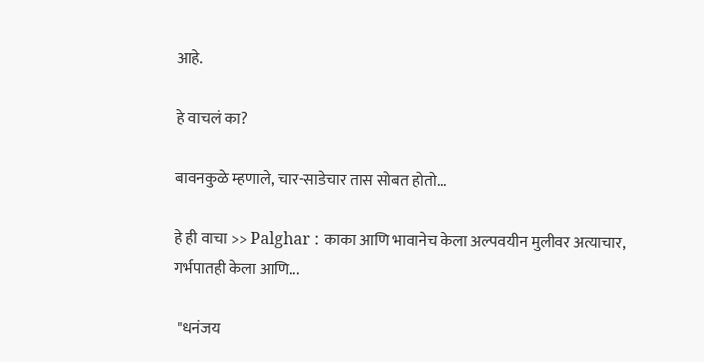आहे.

हे वाचलं का?

बावनकुळे म्हणाले, चार-साडेचार तास सोबत होतो...

हे ही वाचा >> Palghar : काका आणि भावानेच केला अल्पवयीन मुलीवर अत्याचार, गर्भपातही केला आणि...

 "धनंजय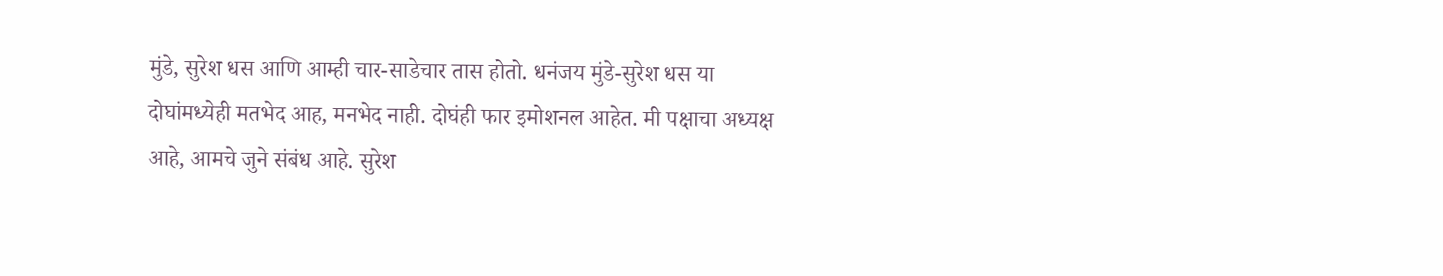मुंडे, सुरेश धस आणि आम्ही चार-साडेचार तास होतो. धनंजय मुंडे-सुरेश धस या दोघांमध्येही मतभेद आह, मनभेद नाही. दोघंही फार इमोशनल आहेत. मी पक्षाचा अध्यक्ष आहे, आमचे जुने संबंध आहे. सुरेश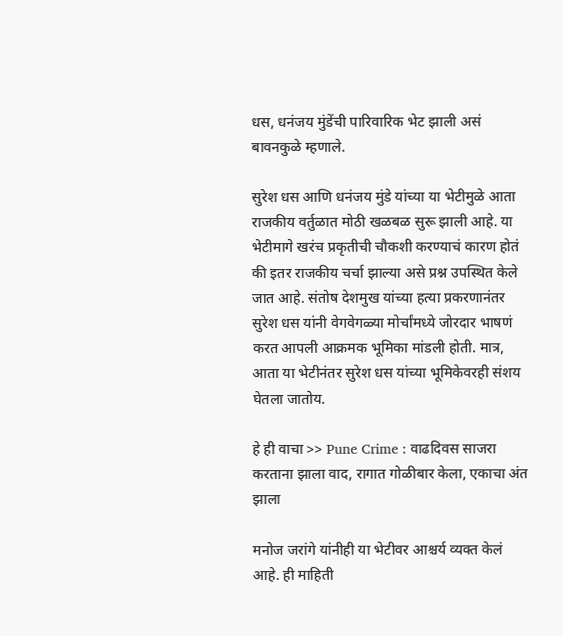धस, धनंजय मुंडेंची पारिवारिक भेट झाली असं बावनकुळे म्हणाले.

सुरेश धस आणि धनंजय मुंडे यांच्या या भेटीमुळे आता राजकीय वर्तुळात मोठी खळबळ सुरू झाली आहे. या भेटीमागे खरंच प्रकृतीची चौकशी करण्याचं कारण होतं की इतर राजकीय चर्चा झाल्या असे प्रश्न उपस्थित केले जात आहे. संतोष देशमुख यांच्या हत्या प्रकरणानंतर सुरेश धस यांनी वेगवेगळ्या मोर्चांमध्ये जोरदार भाषणं करत आपली आक्रमक भूमिका मांडली होती. मात्र, आता या भेटीनंतर सुरेश धस यांच्या भूमिकेवरही संशय घेतला जातोय.

हे ही वाचा >> Pune Crime : वाढदिवस साजरा करताना झाला वाद, रागात गोळीबार केला, एकाचा अंत झाला

मनोज जरांगे यांनीही या भेटीवर आश्चर्य व्यक्त केलं आहे. ही माहिती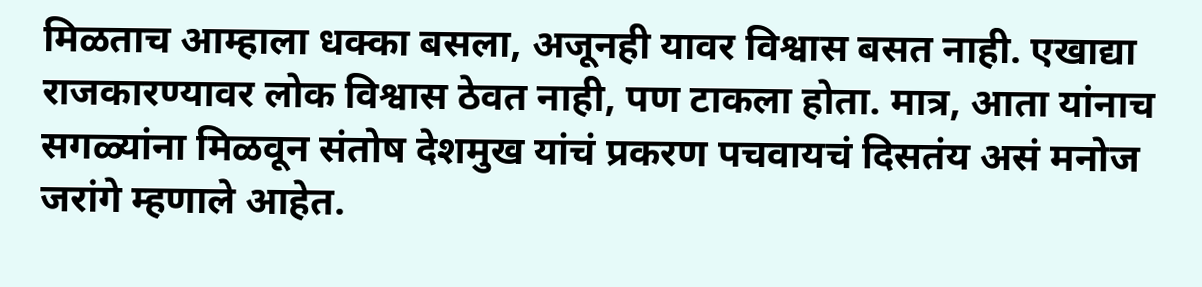मिळताच आम्हाला धक्का बसला, अजूनही यावर विश्वास बसत नाही. एखाद्या राजकारण्यावर लोक विश्वास ठेवत नाही, पण टाकला होता. मात्र, आता यांनाच सगळ्यांना मिळवून संतोष देशमुख यांचं प्रकरण पचवायचं दिसतंय असं मनोज जरांगे म्हणाले आहेत.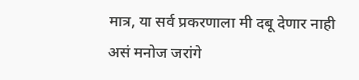मात्र, या सर्व प्रकरणाला मी दबू देणार नाही असं मनोज जरांगे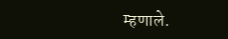म्हणाले.